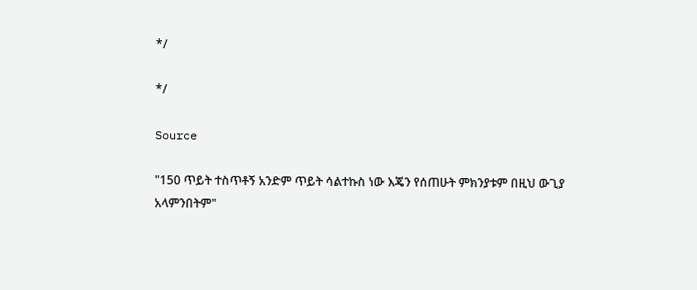*/

*/

Source

"150 ጥይት ተስጥቶኝ አንድም ጥይት ሳልተኩስ ነው እጄን የሰጠሁት ምክንያቱም በዚህ ውጊያ አላምንበትም"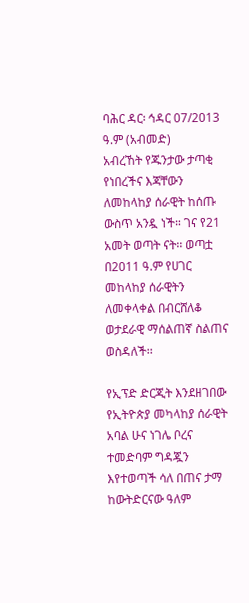ባሕር ዳር፡ ኅዳር 07/2013 ዓ.ም (አብመድ)
አብረኸት የጁንታው ታጣቂ የነበረችና እጃቸውን ለመከላከያ ሰራዊት ከሰጡ ውስጥ አንዷ ነች። ገና የ21 አመት ወጣት ናት፡፡ ወጣቷ በ2011 ዓ.ም የሀገር መከላከያ ሰራዊትን ለመቀላቀል በብርሸለቆ ወታደራዊ ማሰልጠኛ ስልጠና ወስዳለች፡፡

የኢፕድ ድርጂት እንደዘገበው የኢትዮጵያ መካላከያ ሰራዊት አባል ሁና ነገሌ ቦረና ተመድባም ግዳጇን እየተወጣች ሳለ በጠና ታማ ከውትድርናው ዓለም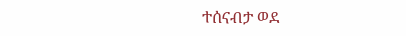ተሰናብታ ወደ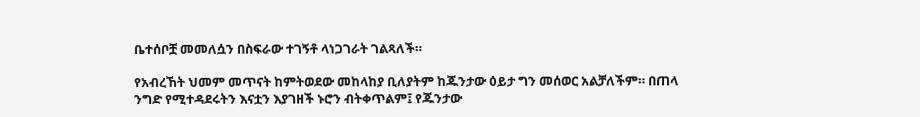ቤተሰቦቿ መመለሷን በስፍራው ተገኝቶ ላነጋገራት ገልጻለች።

የአብረኸት ህመም መጥናት ከምትወደው መከላከያ ቢለያትም ከጁንታው ዕይታ ግን መሰወር አልቻለችም። በጠላ ንግድ የሚተዳደሩትን እናቷን እያገዘች ኑሮን ብትቀጥልም፤ የጁንታው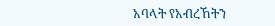አባላት የአብረኸትን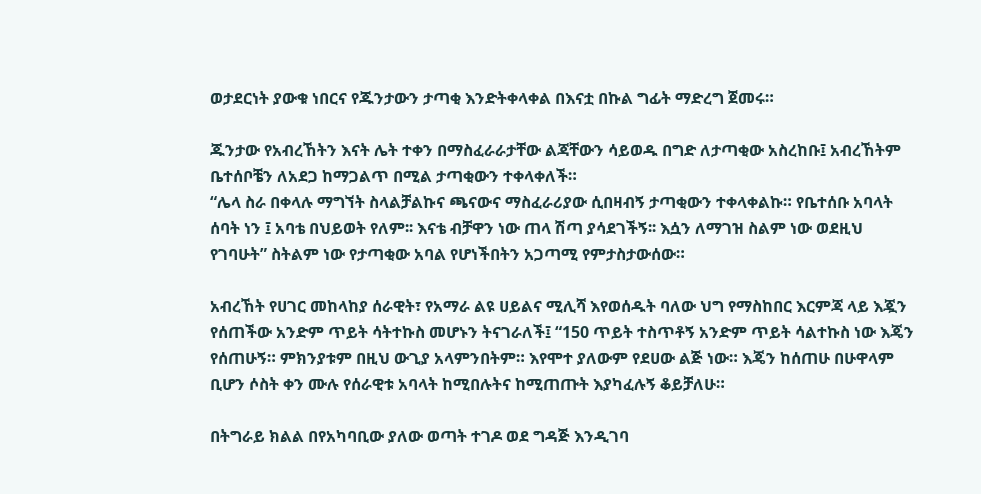ወታደርነት ያውቁ ነበርና የጁንታውን ታጣቂ እንድትቀላቀል በእናቷ በኩል ግፊት ማድረግ ጀመሩ።

ጁንታው የአብረኸትን እናት ሌት ተቀን በማስፈራራታቸው ልጃቸውን ሳይወዱ በግድ ለታጣቂው አስረከቡ፤ አብረኸትም ቤተሰቦቼን ለአደጋ ከማጋልጥ በሚል ታጣቂውን ተቀላቀለች።
“ሌላ ስራ በቀላሉ ማግኘት ስላልቻልኩና ጫናውና ማስፈራሪያው ሲበዛብኝ ታጣቂውን ተቀላቀልኩ። የቤተሰቡ አባላት ሰባት ነን ፤ አባቴ በህይወት የለም፡፡ እናቴ ብቻዋን ነው ጠላ ሽጣ ያሳደገችኝ፡፡ እሷን ለማገዝ ስልም ነው ወደዚህ የገባሁት” ስትልም ነው የታጣቂው አባል የሆነችበትን አጋጣሚ የምታስታውሰው።

አብረኸት የሀገር መከላከያ ሰራዊት፣ የአማራ ልዩ ሀይልና ሚሊሻ እየወሰዱት ባለው ህግ የማስከበር እርምጃ ላይ እጇን የሰጠችው አንድም ጥይት ሳትተኩስ መሆኑን ትናገራለች፤ “150 ጥይት ተስጥቶኝ አንድም ጥይት ሳልተኩስ ነው እጄን የሰጠሁኝ። ምክንያቱም በዚህ ውጊያ አላምንበትም። እየሞተ ያለውም የደሀው ልጅ ነው። እጄን ከሰጠሁ በሁዋላም ቢሆን ሶስት ቀን ሙሉ የሰራዊቱ አባላት ከሚበሉትና ከሚጠጡት እያካፈሉኝ ቆይቻለሁ።

በትግራይ ክልል በየአካባቢው ያለው ወጣት ተገዶ ወደ ግዳጅ እንዲገባ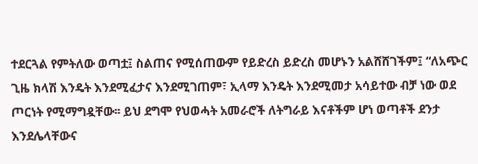ተደርጓል የምትለው ወጣቷ፤ ስልጠና የሚሰጠውም የይድረስ ይድረስ መሆኑን አልሸሸገችም፤ “ለአጭር ጊዜ ክላሽ እንዴት እንደሚፈታና እንደሚገጠም፣ ኢላማ እንዴት እንደሚመታ አሳይተው ብቻ ነው ወደ ጦርነት የሚማግዷቸው፡፡ ይህ ደግሞ የህወሓት አመራሮች ለትግራይ እናቶችም ሆነ ወጣቶች ደንታ እንደሌላቸውና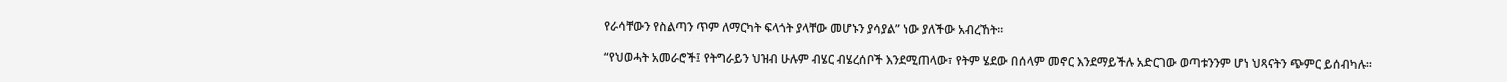የራሳቸውን የስልጣን ጥም ለማርካት ፍላጎት ያላቸው መሆኑን ያሳያል” ነው ያለችው አብረኸት፡፡

“የህወሓት አመራሮች፤ የትግራይን ህዝብ ሁሉም ብሄር ብሄረሰቦች እንደሚጠላው፣ የትም ሄደው በሰላም መኖር እንደማይችሉ አድርገው ወጣቱንንም ሆነ ህጻናትን ጭምር ይሰብካሉ።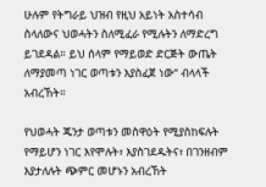ሁሉም የትግራይ ህዝብ የዚህ አይነት አስተሳብ ስላለውና ህወሓትን ስለሚፈራ የሚሉትን ለማድረግ ይገደዳል። ይህ ሰላም የማይወድ ድርጅት ውጤት ለማያመጣ ነገር ወጣቱን እያስፈጀ ነው” ብላላች አብረኸት።

የህወሓት ጁንታ ወጣቱን መስዋዕት የሚያስከፍሉት የማይሆን ነገር እየሞሉት፣ እያስገደዱትና፣ በገንዘብም እያታለሉት ጭምር መሆኑን አብረኸት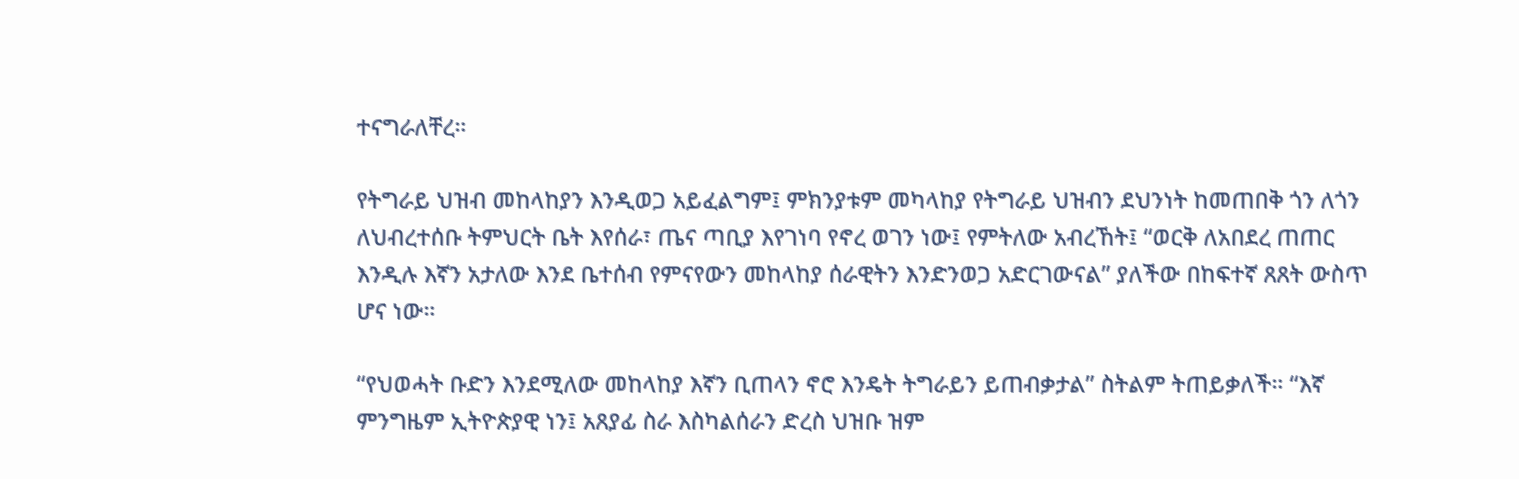ተናግራለቸረ።

የትግራይ ህዝብ መከላከያን እንዲወጋ አይፈልግም፤ ምክንያቱም መካላከያ የትግራይ ህዝብን ደህንነት ከመጠበቅ ጎን ለጎን ለህብረተሰቡ ትምህርት ቤት እየሰራ፣ ጤና ጣቢያ እየገነባ የኖረ ወገን ነው፤ የምትለው አብረኸት፤ “ወርቅ ለአበደረ ጠጠር እንዲሉ እኛን አታለው እንደ ቤተሰብ የምናየውን መከላከያ ሰራዊትን እንድንወጋ አድርገውናል” ያለችው በከፍተኛ ጸጸት ውስጥ ሆና ነው።

“የህወሓት ቡድን እንደሚለው መከላከያ እኛን ቢጠላን ኖሮ እንዴት ትግራይን ይጠብቃታል” ስትልም ትጠይቃለች። “እኛ ምንግዜም ኢትዮጵያዊ ነን፤ አጸያፊ ስራ እስካልሰራን ድረስ ህዝቡ ዝም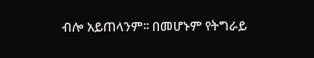ብሎ አይጠላንም፡፡ በመሆኑም የትግራይ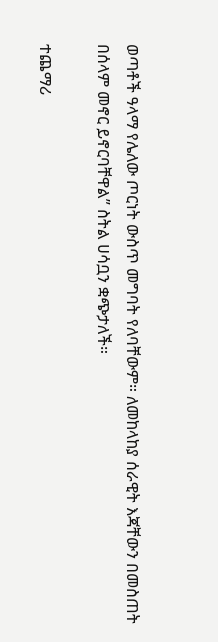ወጣቶች ዓላማ የሌለው ጦርነት ውስጥ መግባት የለባቸውም። ለመከላከያ ሰራዊት እጃቸውን በመስጠት በሰላም መኖር ይኖርባቸዋል” ስትል ሀሳቧን ቋጭታለች።

ተጨማሪ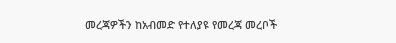መረጃዎችን ከአብመድ የተለያዩ የመረጃ መረቦች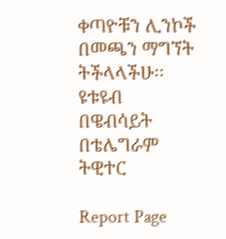ቀጣዮቹን ሊንኮች በመጫን ማግኘት ትችላላችሁ፡፡
ዩቱዩብ
በዌብሳይት
በቴሌግራም
ትዊተር

Report Page